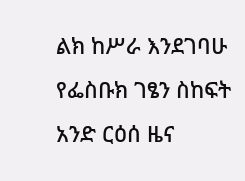ልክ ከሥራ እንደገባሁ የፌስቡክ ገፄን ስከፍት አንድ ርዕሰ ዜና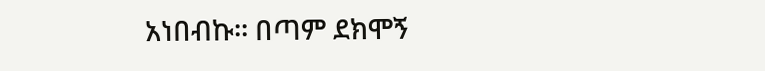አነበብኩ፡፡ በጣም ደክሞኝ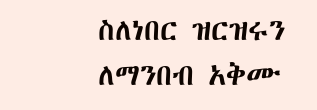ስለነበር ዝርዝሩን ለማንበብ አቅሙ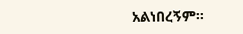አልነበረኝም፡፡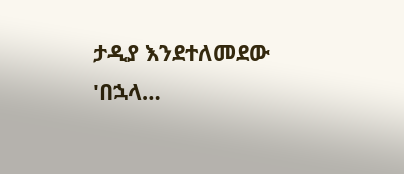ታዲያ እንደተለመደው 'በኋላ…